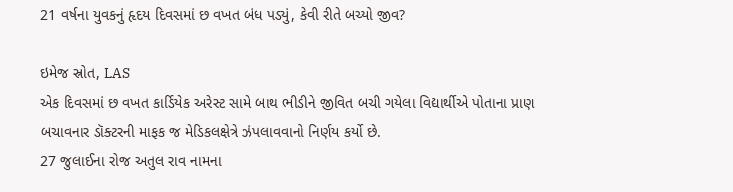21 વર્ષના યુવકનું હૃદય દિવસમાં છ વખત બંધ પડ્યું, કેવી રીતે બચ્યો જીવ?

ઇમેજ સ્રોત, LAS
એક દિવસમાં છ વખત કાર્ડિયેક અરેસ્ટ સામે બાથ ભીડીને જીવિત બચી ગયેલા વિદ્યાર્થીએ પોતાના પ્રાણ બચાવનાર ડૉક્ટરની માફક જ મેડિકલક્ષેત્રે ઝંપલાવવાનો નિર્ણય કર્યો છે.
27 જુલાઈના રોજ અતુલ રાવ નામના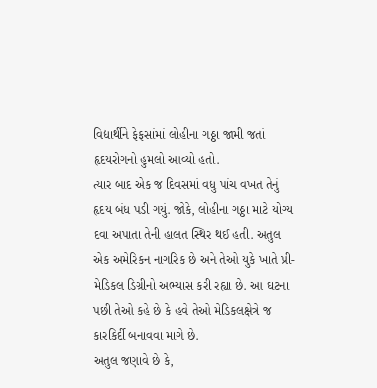વિદ્યાર્થીને ફેફસાંમાં લોહીના ગઠ્ઠા જામી જતાં હૃદયરોગનો હુમલો આવ્યો હતો.
ત્યાર બાદ એક જ દિવસમાં વધુ પાંચ વખત તેનું હૃદય બંધ પડી ગયું. જોકે, લોહીના ગઠ્ઠા માટે યોગ્ય દવા અપાતા તેની હાલત સ્થિર થઈ હતી. અતુલ એક અમેરિકન નાગરિક છે અને તેઓ યુકે ખાતે પ્રી-મેડિકલ ડિગ્રીનો અભ્યાસ કરી રહ્યા છે. આ ઘટના પછી તેઓ કહે છે કે હવે તેઓ મેડિકલક્ષેત્રે જ કારકિર્દી બનાવવા માગે છે.
અતુલ જણાવે છે કે,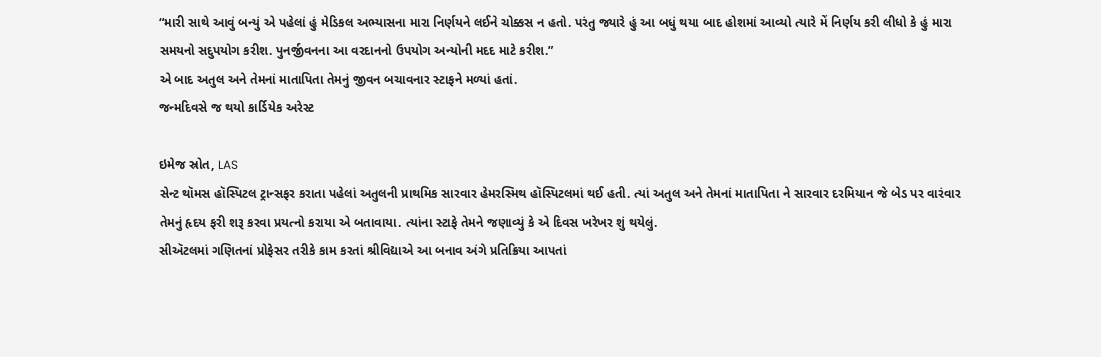“મારી સાથે આવું બન્યું એ પહેલાં હું મેડિકલ અભ્યાસના મારા નિર્ણયને લઈને ચોક્કસ ન હતો. પરંતુ જ્યારે હું આ બધું થયા બાદ હોશમાં આવ્યો ત્યારે મેં નિર્ણય કરી લીધો કે હું મારા સમયનો સદુપયોગ કરીશ. પુનર્જીવનના આ વરદાનનો ઉપયોગ અન્યોની મદદ માટે કરીશ.”
એ બાદ અતુલ અને તેમનાં માતાપિતા તેમનું જીવન બચાવનાર સ્ટાફને મળ્યાં હતાં.
જન્મદિવસે જ થયો કાર્ડિયેક અરેસ્ટ

ઇમેજ સ્રોત, LAS
સેન્ટ થૉમસ હૉસ્પિટલ ટ્રાન્સફર કરાતા પહેલાં અતુલની પ્રાથમિક સારવાર હેમરસ્મિથ હૉસ્પિટલમાં થઈ હતી. ત્યાં અતુલ અને તેમનાં માતાપિતા ને સારવાર દરમિયાન જે બેડ પર વારંવાર તેમનું હૃદય ફરી શરૂ કરવા પ્રયત્નો કરાયા એ બતાવાયા. ત્યાંના સ્ટાફે તેમને જણાવ્યું કે એ દિવસ ખરેખર શું થયેલું.
સીઍટલમાં ગણિતનાં પ્રોફેસર તરીકે કામ કરતાં શ્રીવિદ્યાએ આ બનાવ અંગે પ્રતિક્રિયા આપતાં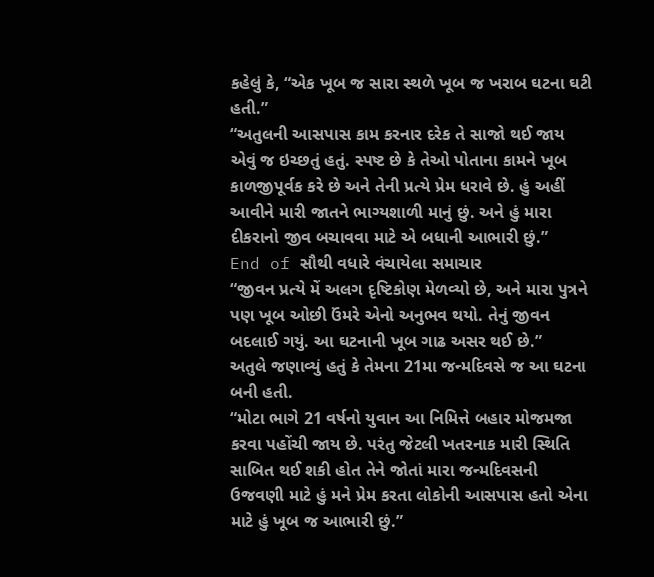કહેલું કે, “એક ખૂબ જ સારા સ્થળે ખૂબ જ ખરાબ ઘટના ઘટી હતી.”
“અતુલની આસપાસ કામ કરનાર દરેક તે સાજો થઈ જાય એવું જ ઇચ્છતું હતું. સ્પષ્ટ છે કે તેઓ પોતાના કામને ખૂબ કાળજીપૂર્વક કરે છે અને તેની પ્રત્યે પ્રેમ ધરાવે છે. હું અહીં આવીને મારી જાતને ભાગ્યશાળી માનું છું. અને હું મારા દીકરાનો જીવ બચાવવા માટે એ બધાની આભારી છું.”
End of સૌથી વધારે વંચાયેલા સમાચાર
“જીવન પ્રત્યે મેં અલગ દૃષ્ટિકોણ મેળવ્યો છે, અને મારા પુત્રને પણ ખૂબ ઓછી ઉંમરે એનો અનુભવ થયો. તેનું જીવન બદલાઈ ગયું. આ ઘટનાની ખૂબ ગાઢ અસર થઈ છે.”
અતુલે જણાવ્યું હતું કે તેમના 21મા જન્મદિવસે જ આ ઘટના બની હતી.
“મોટા ભાગે 21 વર્ષનો યુવાન આ નિમિત્તે બહાર મોજમજા કરવા પહોંચી જાય છે. પરંતુ જેટલી ખતરનાક મારી સ્થિતિ સાબિત થઈ શકી હોત તેને જોતાં મારા જન્મદિવસની ઉજવણી માટે હું મને પ્રેમ કરતા લોકોની આસપાસ હતો એના માટે હું ખૂબ જ આભારી છું.”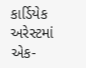કાર્ડિયેક અરેસ્ટમાં એક-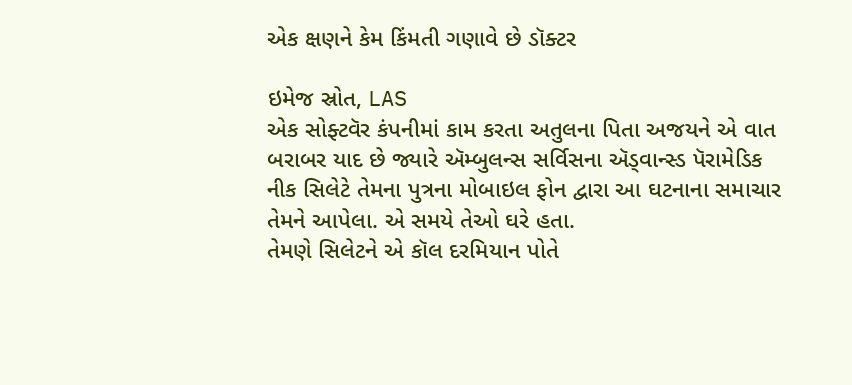એક ક્ષણને કેમ કિંમતી ગણાવે છે ડૉક્ટર

ઇમેજ સ્રોત, LAS
એક સોફ્ટવૅર કંપનીમાં કામ કરતા અતુલના પિતા અજયને એ વાત બરાબર યાદ છે જ્યારે ઍમ્બુલન્સ સર્વિસના ઍડ્વાન્સ્ડ પૅરામેડિક નીક સિલેટે તેમના પુત્રના મોબાઇલ ફોન દ્વારા આ ઘટનાના સમાચાર તેમને આપેલા. એ સમયે તેઓ ઘરે હતા.
તેમણે સિલેટને એ કૉલ દરમિયાન પોતે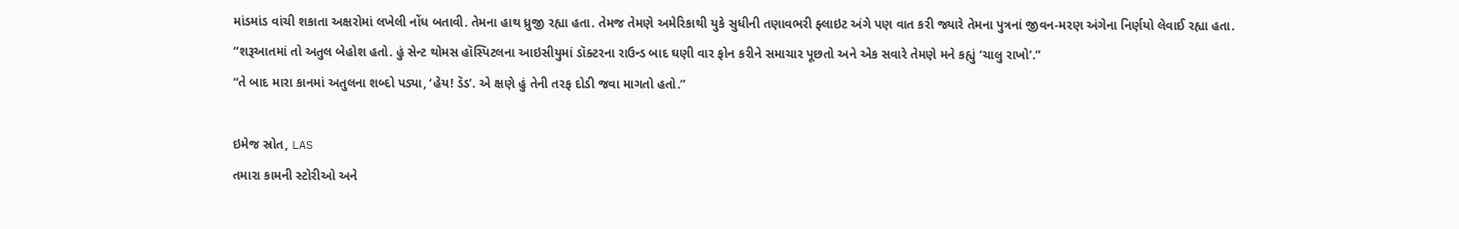માંડમાંડ વાંચી શકાતા અક્ષરોમાં લખેલી નોંધ બતાવી. તેમના હાથ ધ્રુજી રહ્યા હતા. તેમજ તેમણે અમેરિકાથી યુકે સુધીની તણાવભરી ફ્લાઇટ અંગે પણ વાત કરી જ્યારે તેમના પુત્રનાં જીવન-મરણ અંગેના નિર્ણયો લેવાઈ રહ્યા હતા.
“શરૂઆતમાં તો અતુલ બેહોશ હતો. હું સેન્ટ થોમસ હૉસ્પિટલના આઇસીયુમાં ડૉક્ટરના રાઉન્ડ બાદ ઘણી વાર ફોન કરીને સમાચાર પૂછતો અને એક સવારે તેમણે મને કહ્યું ‘ચાલુ રાખો’.”
“તે બાદ મારા કાનમાં અતુલના શબ્દો પડ્યા, ‘હેય! ડૅડ’. એ ક્ષણે હું તેની તરફ દોડી જવા માગતો હતો.”

ઇમેજ સ્રોત, LAS
તમારા કામની સ્ટોરીઓ અને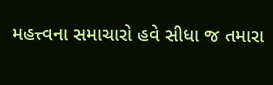મહત્ત્વના સમાચારો હવે સીધા જ તમારા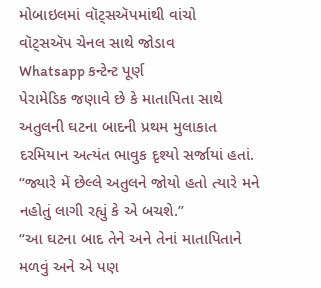મોબાઇલમાં વૉટ્સઍપમાંથી વાંચો
વૉટ્સઍપ ચેનલ સાથે જોડાવ
Whatsapp કન્ટેન્ટ પૂર્ણ
પેરામેડિક જણાવે છે કે માતાપિતા સાથે અતુલની ઘટના બાદની પ્રથમ મુલાકાત દરમિયાન અત્યંત ભાવુક દૃશ્યો સર્જાયાં હતાં.
“જ્યારે મેં છેલ્લે અતુલને જોયો હતો ત્યારે મને નહોતું લાગી રહ્યું કે એ બચશે.”
“આ ઘટના બાદ તેને અને તેનાં માતાપિતાને મળવું અને એ પણ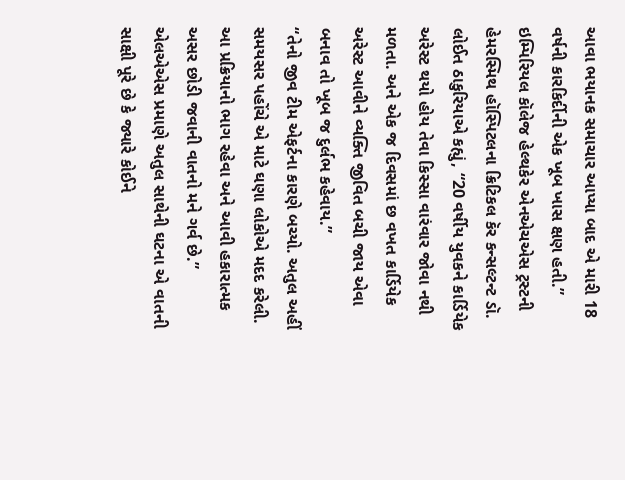આવા ભયાનક સમાચાર આપ્યા બાદ એ મારી 18 વર્ષની કારકિર્દીની એક ખૂબ ખાસ ક્ષણ હતી.”
ઇમ્પિરિયલ કૉલેજ હેલ્થકેર એનએચએસ ટ્રસ્ટની હેમરસ્મિથ હૉસ્પિટલના ક્રિટિકલ કૅર કન્સલ્ટન્ટ ડૉ. લોઈત ઠાકુરિયાએ કહ્યું, “20 વર્ષીય યુવકને કાર્ડિયેક અરેસ્ટ થયો હોય તેવા કિસ્સા વારંવાર જોવા નથી મળતા. અને એક જ દિવસમાં છ વખત કાર્ડિયેક અરેસ્ટ આવીને વ્યક્તિ જીવિત બચી જાય એવા બનાવ તો ખૂબ જ દુર્લભ કહેવાય.”
“તેનો જીવ ટીમ એફર્ટના કારણે બચ્યો. અતુલ અહીં સમયસર પહોંચે એ માટે ઘણા લોકોએ મદદ કરેલી. આ પ્રક્રિયાનો ભાગ રહેવા અને આવી હકારાત્મક અસર છોડી જવાની વાતનો મને ગર્વ છે.”
એલએએસ પ્રમાણે અતુલ સાથેની ઘટના એ વાતની સાક્ષી પૂરે છે કે જ્યારે કોઈને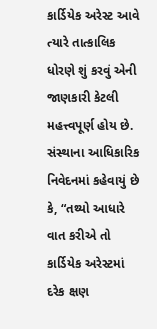કાર્ડિયેક અરેસ્ટ આવે ત્યારે તાત્કાલિક ધોરણે શું કરવું એની જાણકારી કેટલી મહત્ત્વપૂર્ણ હોય છે.
સંસ્થાના આધિકારિક નિવેદનમાં કહેવાયું છે કે, “તથ્યો આધારે વાત કરીએ તો કાર્ડિયેક અરેસ્ટમાં દરેક ક્ષણ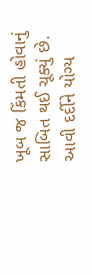ખૂબ જ કિંમતી હોવાનું સાબિત થઈ ચૂક્યું છે. આવી દર્દીને યોગ્ય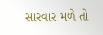સારવાર મળે તો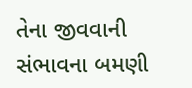તેના જીવવાની સંભાવના બમણી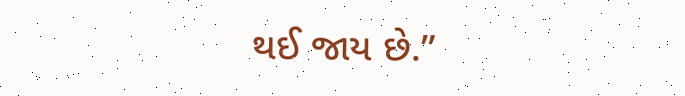થઈ જાય છે.”